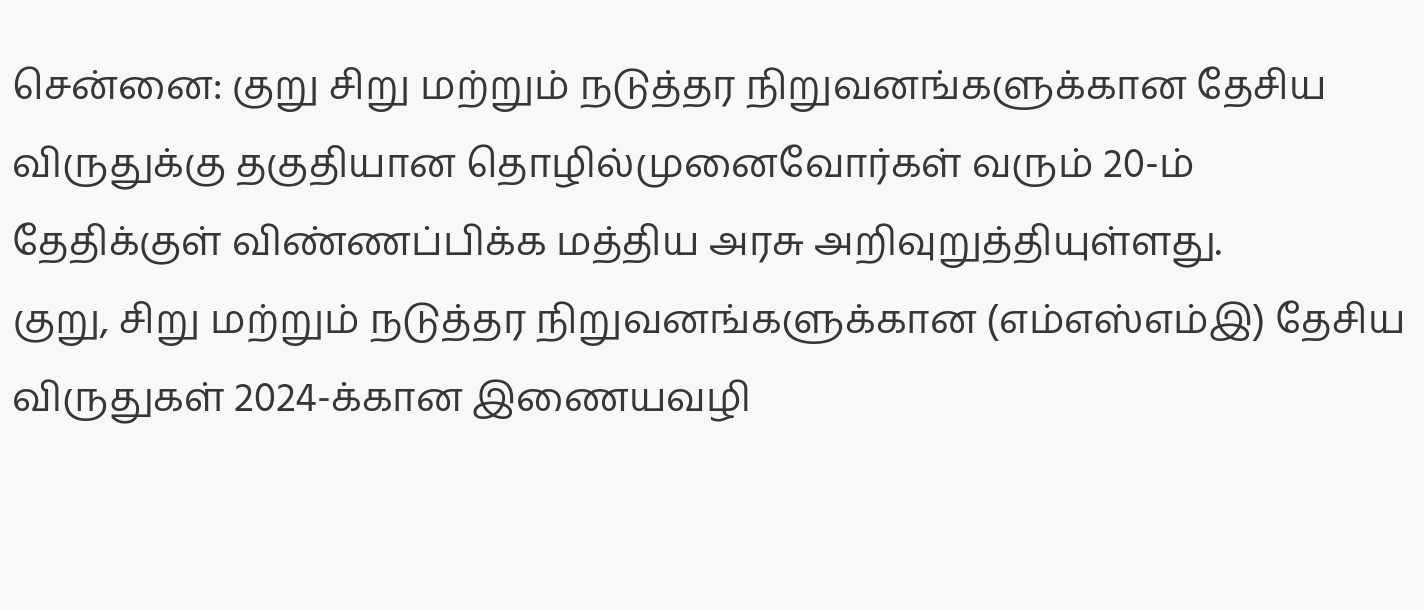சென்னை: குறு சிறு மற்றும் நடுத்தர நிறுவனங்களுக்கான தேசிய விருதுக்கு தகுதியான தொழில்முனைவோர்கள் வரும் 20-ம் தேதிக்குள் விண்ணப்பிக்க மத்திய அரசு அறிவுறுத்தியுள்ளது.
குறு, சிறு மற்றும் நடுத்தர நிறுவனங்களுக்கான (எம்எஸ்எம்இ) தேசிய விருதுகள் 2024-க்கான இணையவழி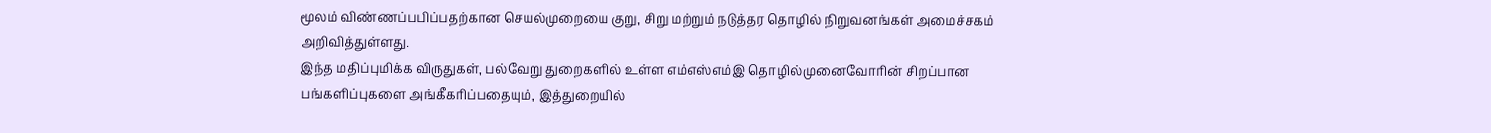மூலம் விண்ணப்பபிப்பதற்கான செயல்முறையை குறு, சிறு மற்றும் நடுத்தர தொழில் நிறுவனங்கள் அமைச்சகம் அறிவித்துள்ளது.
இந்த மதிப்புமிக்க விருதுகள், பல்வேறு துறைகளில் உள்ள எம்எஸ்எம்இ தொழில்முனைவோரின் சிறப்பான பங்களிப்புகளை அங்கீகரிப்பதையும், இத்துறையில்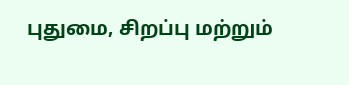புதுமை, சிறப்பு மற்றும்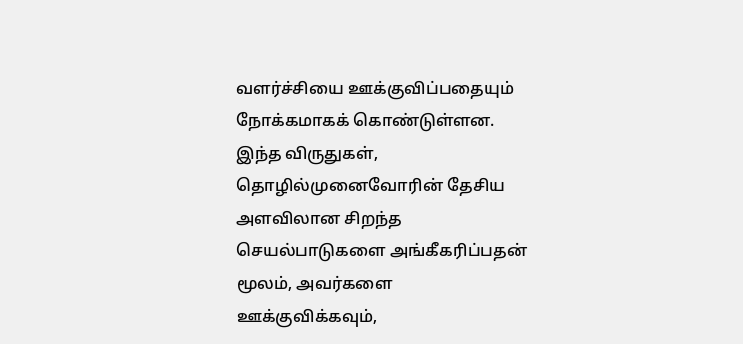வளர்ச்சியை ஊக்குவிப்பதையும் நோக்கமாகக் கொண்டுள்ளன.
இந்த விருதுகள், தொழில்முனைவோரின் தேசிய அளவிலான சிறந்த செயல்பாடுகளை அங்கீகரிப்பதன் மூலம், அவர்களை ஊக்குவிக்கவும்,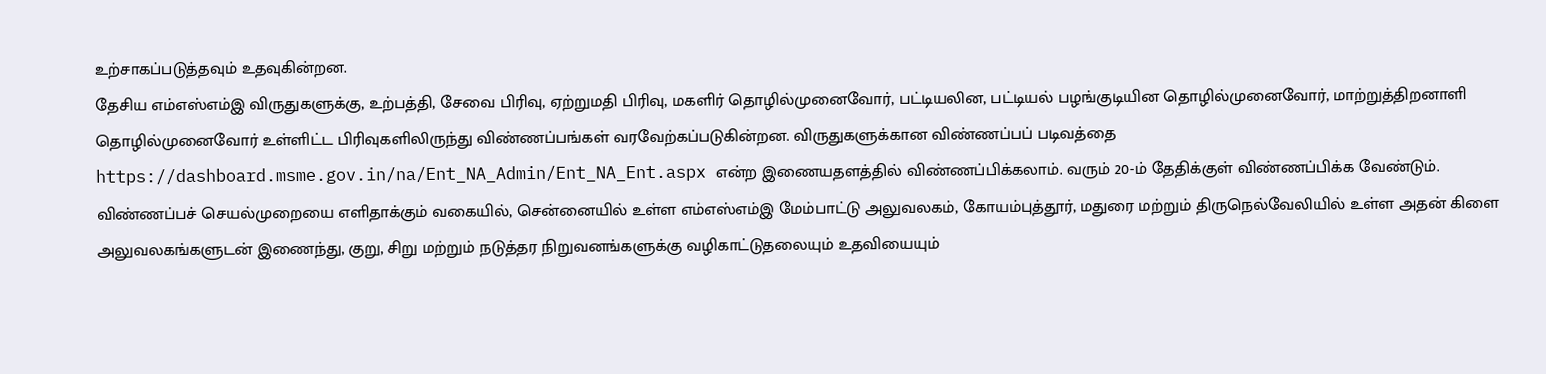உற்சாகப்படுத்தவும் உதவுகின்றன.
தேசிய எம்எஸ்எம்இ விருதுகளுக்கு, உற்பத்தி, சேவை பிரிவு, ஏற்றுமதி பிரிவு, மகளிர் தொழில்முனைவோர், பட்டியலின, பட்டியல் பழங்குடியின தொழில்முனைவோர், மாற்றுத்திறனாளி தொழில்முனைவோர் உள்ளிட்ட பிரிவுகளிலிருந்து விண்ணப்பங்கள் வரவேற்கப்படுகின்றன. விருதுகளுக்கான விண்ணப்பப் படிவத்தை https://dashboard.msme.gov.in/na/Ent_NA_Admin/Ent_NA_Ent.aspx என்ற இணையதளத்தில் விண்ணப்பிக்கலாம். வரும் 20-ம் தேதிக்குள் விண்ணப்பிக்க வேண்டும்.
விண்ணப்பச் செயல்முறையை எளிதாக்கும் வகையில், சென்னையில் உள்ள எம்எஸ்எம்இ மேம்பாட்டு அலுவலகம், கோயம்புத்தூர், மதுரை மற்றும் திருநெல்வேலியில் உள்ள அதன் கிளை அலுவலகங்களுடன் இணைந்து, குறு, சிறு மற்றும் நடுத்தர நிறுவனங்களுக்கு வழிகாட்டுதலையும் உதவியையும்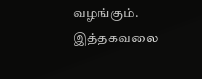வழங்கும். இத்தகவலை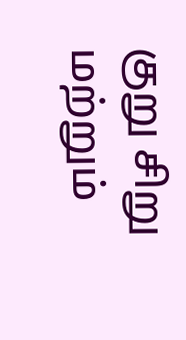குறு சிறு மற்றும்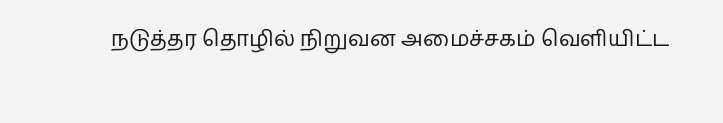நடுத்தர தொழில் நிறுவன அமைச்சகம் வெளியிட்ட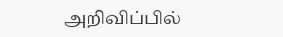அறிவிப்பில்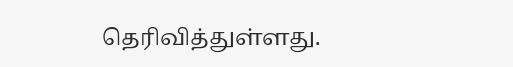தெரிவித்துள்ளது.